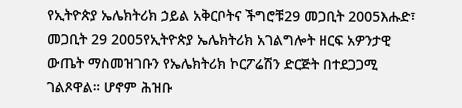የኢትዮጵያ ኤሌክትሪክ ኃይል አቅርቦትና ችግሮቹ29 መጋቢት 2005እሑድ፣ መጋቢት 29 2005የኢትዮጵያ ኤሌክትሪክ አገልግሎት ዘርፍ አዎንታዊ ውጤት ማስመዝገቡን የኤሌክትሪክ ኮርፖሬሽን ድርጅት በተደጋጋሚ ገልጾዋል። ሆኖም ሕዝቡ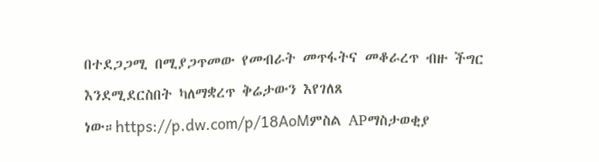በተደጋጋሚ በሚያጋጥመው የመብራት መጥፋትና መቆራረጥ ብዙ ችግር እንደሚደርስበት ካለማቋረጥ ቅሬታውን እየገለጸ ነው።https://p.dw.com/p/18AoMምስል APማስታወቂያ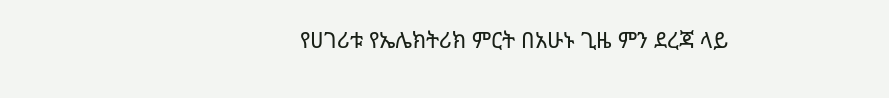የሀገሪቱ የኤሌክትሪክ ምርት በአሁኑ ጊዜ ምን ደረጃ ላይ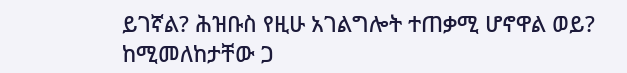ይገኛል? ሕዝቡስ የዚሁ አገልግሎት ተጠቃሚ ሆኖዋል ወይ? ከሚመለከታቸው ጋ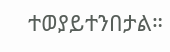ተወያይተንበታል።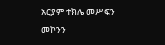አርያም ተክሌ መሥፍን መኮንን